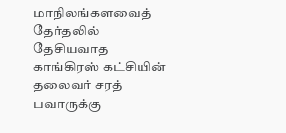மாநிலங்களவைத் தேர்தலில் தேசியவாத காங்கிரஸ் கட்சியின் தலைவர் சரத் பவாருக்கு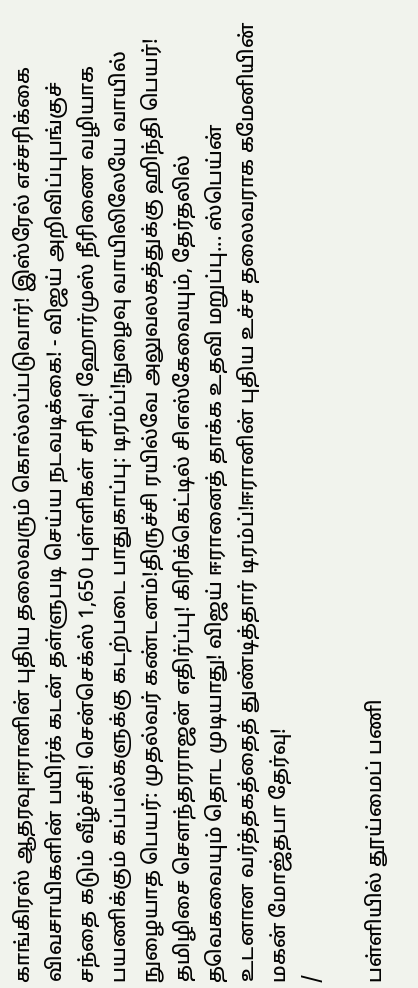காங்கிரஸ் ஆதரவுஈரானின் புதிய தலைவரும் கொல்லப்படுவார்! இஸ்ரேல் எச்சரிக்கை விவசாயிகளின் பயிர்க் கடன் தள்ளுபடி செய்ய நடவடிக்கை! - விஜய் அறிவிப்புபங்குச் சந்தை கடும் வீழ்ச்சி! சென்செக்ஸ் 1,650 புள்ளிகள் சரிவு! ஹோர்முஸ் நீரிணை வழியாக பயணிக்கும் கப்பல்களுக்கு கடற்படை பாதுகாப்பு: டிரம்ப்!நுழைவு வாயிலிலேயே வாயில் நுழையாத பெயர்: முதல்வர் கண்டனம்!திருச்சி ரயில்வே அலுவலகத்துக்கு ஹிந்தி பெயர்! தமிழிசை செளந்தரராஜன் எதிர்ப்பு! கிரிக்கெட்டில் சிஎஸ்கேவையும், தேர்தலில் தவெகவையும் தொட முடியாது! விஜய் ஈரானைத் தாக்க உதவி மறுப்பு... ஸ்பெய்ன் உடனான வர்த்தகத்தைத் துண்டித்தார் டிரம்ப்!ஈரானின் புதிய உச்ச தலைவராக கமேனியின் மகன் மோஜ்தபா தேர்வு!
/

பள்ளியில் தூய்மைப் பணி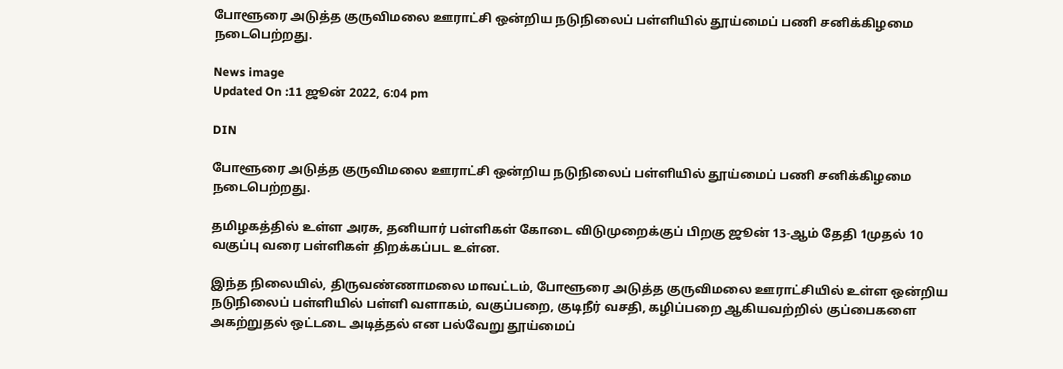போளூரை அடுத்த குருவிமலை ஊராட்சி ஒன்றிய நடுநிலைப் பள்ளியில் தூய்மைப் பணி சனிக்கிழமை நடைபெற்றது.

News image
Updated On :11 ஜூன் 2022, 6:04 pm

DIN

போளூரை அடுத்த குருவிமலை ஊராட்சி ஒன்றிய நடுநிலைப் பள்ளியில் தூய்மைப் பணி சனிக்கிழமை நடைபெற்றது.

தமிழகத்தில் உள்ள அரசு, தனியார் பள்ளிகள் கோடை விடுமுறைக்குப் பிறகு ஜூன் 13-ஆம் தேதி 1முதல் 10 வகுப்பு வரை பள்ளிகள் திறக்கப்பட உள்ன.

இந்த நிலையில், திருவண்ணாமலை மாவட்டம், போளூரை அடுத்த குருவிமலை ஊராட்சியில் உள்ள ஒன்றிய நடுநிலைப் பள்ளியில் பள்ளி வளாகம், வகுப்பறை, குடிநீர் வசதி, கழிப்பறை ஆகியவற்றில் குப்பைகளை அகற்றுதல் ஒட்டடை அடித்தல் என பல்வேறு தூய்மைப்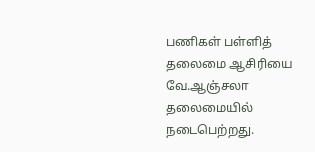பணிகள் பள்ளித் தலைமை ஆசிரியை வே.ஆஞ்சலா தலைமையில் நடைபெற்றது.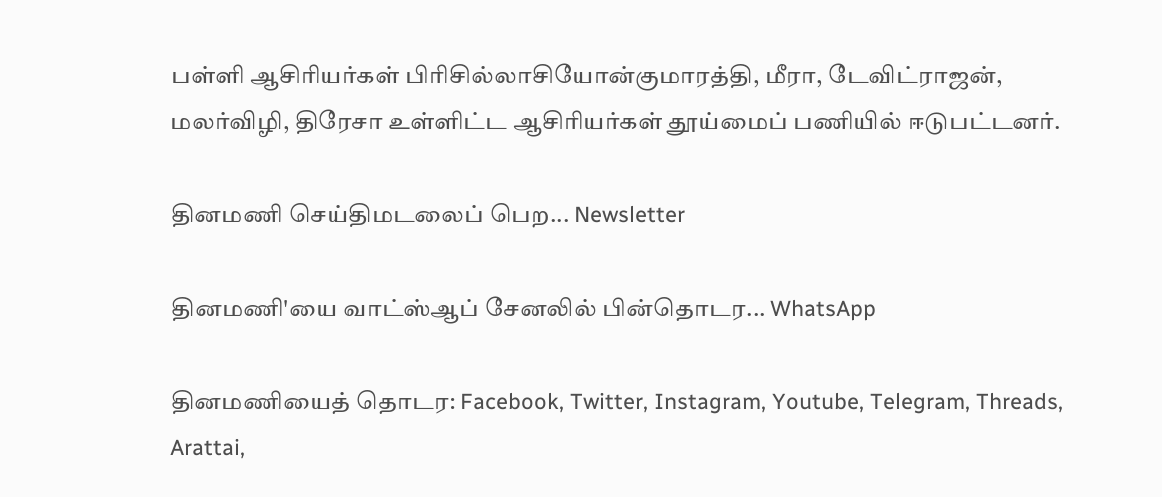பள்ளி ஆசிரியர்கள் பிரிசில்லாசியோன்குமாரத்தி, மீரா, டேவிட்ராஜன், மலர்விழி, திரேசா உள்ளிட்ட ஆசிரியர்கள் தூய்மைப் பணியில் ஈடுபட்டனர்.

தினமணி செய்திமடலைப் பெற... Newsletter

தினமணி'யை வாட்ஸ்ஆப் சேனலில் பின்தொடர... WhatsApp

தினமணியைத் தொடர: Facebook, Twitter, Instagram, Youtube, Telegram, Threads, Arattai,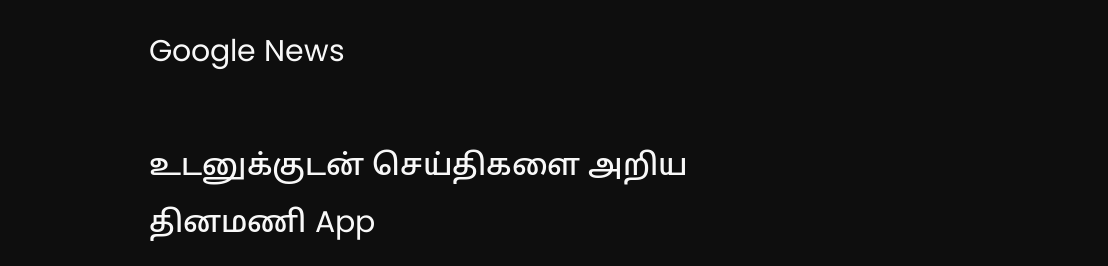Google News

உடனுக்குடன் செய்திகளை அறிய தினமணி App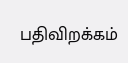பதிவிறக்கம்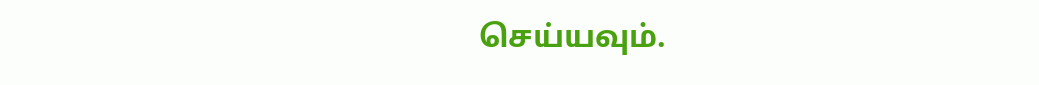செய்யவும்.